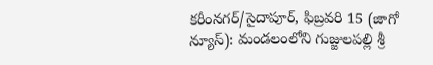కరీంనగర్/సైదాపూర్, ఫిబ్రవరి 15 (జాగో న్యూస్): మండలంలోని గుజ్జులపల్లి శ్రీ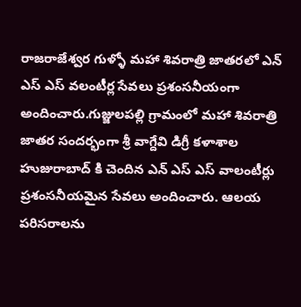రాజరాజేశ్వర గుళ్ళో మహా శివరాత్రి జాతరలో ఎన్ ఎస్ ఎస్ వలంటీర్ల సేవలు ప్రశంసనీయంగా అందించారు.గుజ్జులపల్లి గ్రామంలో మహా శివరాత్రి జాతర సందర్భంగా శ్రీ వాగ్దేవి డిగ్రీ కళాశాల హుజురాబాద్ కి చెందిన ఎన్ ఎస్ ఎస్ వాలంటీర్లు ప్రశంసనీయమైన సేవలు అందించారు. ఆలయ పరిసరాలను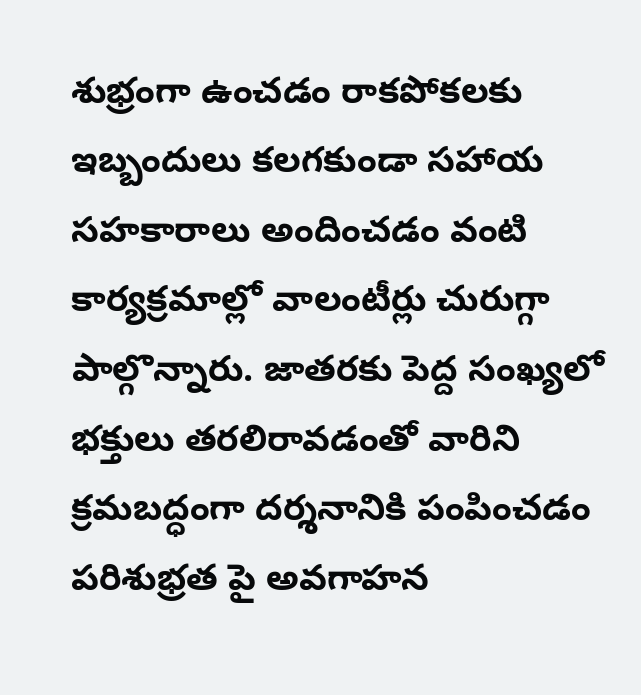శుభ్రంగా ఉంచడం రాకపోకలకు ఇబ్బందులు కలగకుండా సహాయ సహకారాలు అందించడం వంటి కార్యక్రమాల్లో వాలంటీర్లు చురుగ్గా పాల్గొన్నారు. జాతరకు పెద్ద సంఖ్యలో భక్తులు తరలిరావడంతో వారిని క్రమబద్ధంగా దర్శనానికి పంపించడం పరిశుభ్రత పై అవగాహన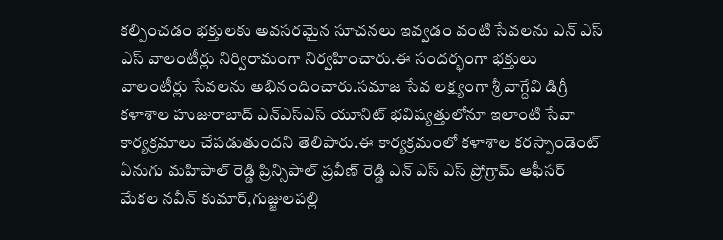కల్పించడం భక్తులకు అవసరమైన సూచనలు ఇవ్వడం వంటి సేవలను ఎన్ ఎస్ ఎస్ వాలంటీర్లు నిర్విరామంగా నిర్వహించారు.ఈ సందర్భంగా భక్తులు వాలంటీర్లు సేవలను అభినందించారు.సమాజ సేవ లక్ష్యంగా శ్రీ వాగ్దేవి డిగ్రీ కళాశాల హుజురాబాద్ ఎన్ఎస్ఎస్ యూనిట్ భవిష్యత్తులోనూ ఇలాంటి సేవా కార్యక్రమాలు చేపడుతుందని తెలిపారు.ఈ కార్యక్రమంలో కళాశాల కరస్పాండెంట్ ఏనుగు మహిపాల్ రెడ్డి ప్రిన్సిపాల్ ప్రవీణ్ రెడ్డి ఎన్ ఎస్ ఎస్ ప్రోగ్రామ్ ఆఫీసర్ మేకల నవీన్ కుమార్,గుజ్జులపల్లి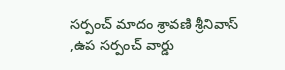సర్పంచ్ మాదం శ్రావణి శ్రీనివాస్ ,ఉప సర్పంచ్ వార్డు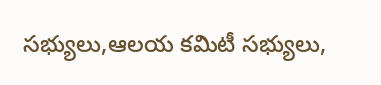సభ్యులు,ఆలయ కమిటీ సభ్యులు,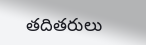తదితరులు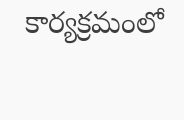కార్యక్రమంలో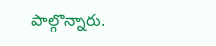పాల్గొన్నారు.